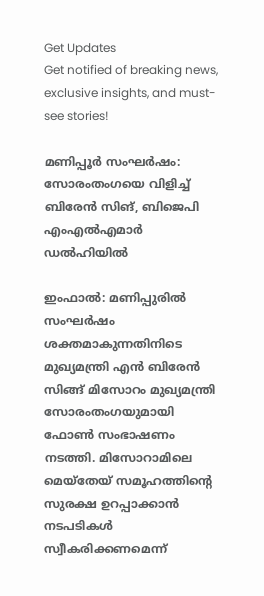Get Updates
Get notified of breaking news, exclusive insights, and must-see stories!

മണിപ്പൂർ സംഘർഷം: സോരംതംഗയെ വിളിച്ച് ബിരേന്‍ സിങ്, ബിജെപി എംഎല്‍എമാർ ഡല്‍ഹിയില്‍

ഇംഫാല്‍: മണിപ്പുരില്‍ സംഘർഷം ശക്തമാകുന്നതിനിടെ മുഖ്യമന്ത്രി എൻ ബിരേൻ സിങ്ങ് മിസോറം മുഖ്യമന്ത്രി സോരംതംഗയുമായി ഫോൺ സംഭാഷണം നടത്തി. മിസോറാമിലെ മെയ്തേയ് സമൂഹത്തിന്റെ സുരക്ഷ ഉറപ്പാക്കാൻ നടപടികൾ സ്വീകരിക്കണമെന്ന്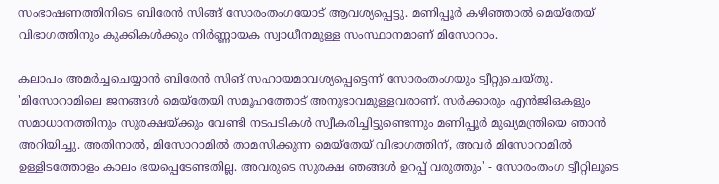സംഭാഷണത്തിനിടെ ബിരേൻ സിങ്ങ് സോരംതംഗയോട് ആവശ്യപ്പെട്ടു. മണിപ്പൂർ കഴിഞ്ഞാല്‍ മെയ്തേയ് വിഭാഗത്തിനും കുക്കികള്‍ക്കും നിർണ്ണായക സ്വാധീനമുള്ള സംസ്ഥാനമാണ് മിസോറാം.

കലാപം അമർച്ചചെയ്യാൻ ബിരേൻ സിങ് സഹായമാവശ്യപ്പെട്ടെന്ന് സോരംതംഗയും ട്വീറ്റുചെയ്തു. 'മിസോറാമിലെ ജനങ്ങൾ മെയ്തേയി സമൂഹത്തോട് അനുഭാവമുള്ളവരാണ്. സർക്കാരും എൻജിഒകളും സമാധാനത്തിനും സുരക്ഷയ്ക്കും വേണ്ടി നടപടികൾ സ്വീകരിച്ചിട്ടുണ്ടെന്നും മണിപ്പൂർ മുഖ്യമന്ത്രിയെ ഞാൻ അറിയിച്ചു. അതിനാൽ, മിസോറാമിൽ താമസിക്കുന്ന മെയ്തേയ്‌ വിഭാഗത്തിന്, അവർ മിസോറാമിൽ ഉള്ളിടത്തോളം കാലം ഭയപ്പെടേണ്ടതില്ല. അവരുടെ സുരക്ഷ ഞങ്ങള്‍ ഉറപ്പ് വരുത്തും' - സോരംതംഗ ട്വീറ്റിലൂടെ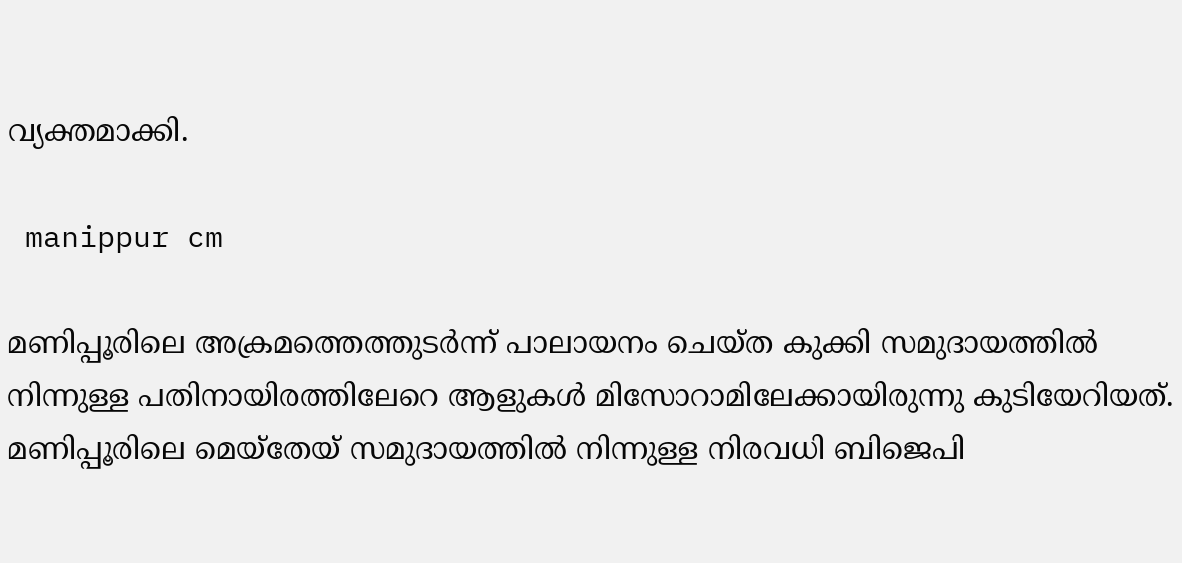വ്യക്തമാക്കി.

 manippur cm

മണിപ്പൂരിലെ അക്രമത്തെത്തുടർന്ന് പാലായനം ചെയ്ത കുക്കി സമുദായത്തിൽ നിന്നുള്ള പതിനായിരത്തിലേറെ ആളുകള്‍ മിസോറാമിലേക്കായിരുന്നു കുടിയേറിയത്. മണിപ്പൂരിലെ മെയ്തേയ് സമുദായത്തിൽ നിന്നുള്ള നിരവധി ബിജെപി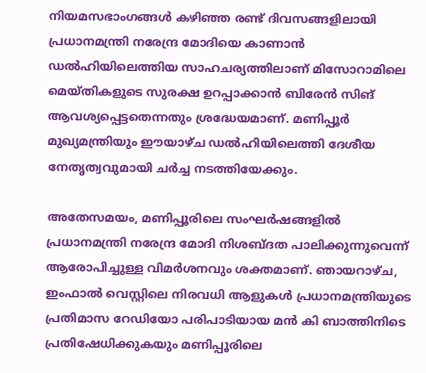നിയമസഭാംഗങ്ങൾ കഴിഞ്ഞ രണ്ട് ദിവസങ്ങളിലായി പ്രധാനമന്ത്രി നരേന്ദ്ര മോദിയെ കാണാൻ ഡല്‍ഹിയിലെത്തിയ സാഹചര്യത്തിലാണ് മിസോറാമിലെ മെയ്തികളുടെ സുരക്ഷ ഉറപ്പാക്കാന്‍ ബിരേന്‍ സിങ് ആവശ്യപ്പെട്ടതെന്നതും ശ്രദ്ധേയമാണ്. മണിപ്പൂർ മുഖ്യമന്ത്രിയും ഈയാഴ്ച ഡൽഹിയിലെത്തി ദേശീയ നേതൃത്വവുമായി ചർച്ച നടത്തിയേക്കും.

അതേസമയം, മണിപ്പൂരിലെ സംഘർഷങ്ങളില്‍ പ്രധാനമന്ത്രി നരേന്ദ്ര മോദി നിശബ്ദത പാലിക്കുന്നുവെന്ന് ആരോപിച്ചുള്ള വിമർശനവും ശക്തമാണ്. ഞായറാഴ്ച, ഇംഫാൽ വെസ്റ്റിലെ നിരവധി ആളുകൾ പ്രധാനമന്ത്രിയുടെ പ്രതിമാസ റേഡിയോ പരിപാടിയായ മൻ കി ബാത്തിനിടെ പ്രതിഷേധിക്കുകയും മണിപ്പൂരിലെ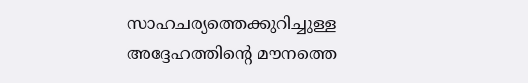സാഹചര്യത്തെക്കുറിച്ചുള്ള അദ്ദേഹത്തിന്റെ മൗനത്തെ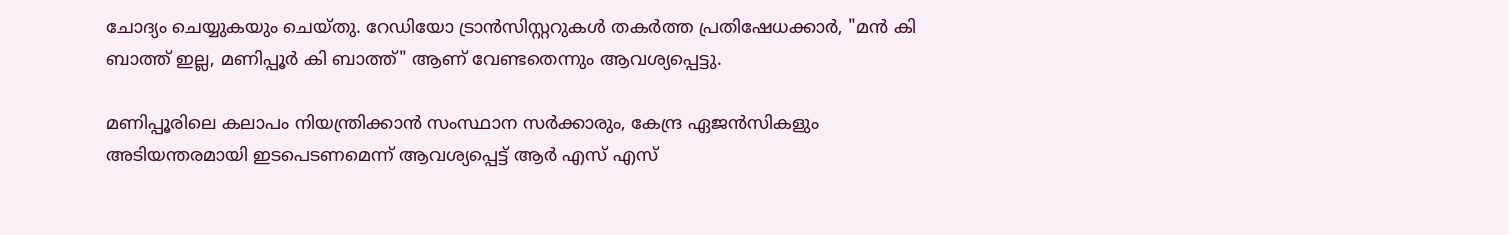ചോദ്യം ചെയ്യുകയും ചെയ്തു. റേഡിയോ ട്രാൻസിസ്റ്ററുകൾ തകർത്ത പ്രതിഷേധക്കാർ, "മൻ കി ബാത്ത് ഇല്ല, മണിപ്പൂർ കി ബാത്ത്" ആണ് വേണ്ടതെന്നും ആവശ്യപ്പെട്ടു.

മണിപ്പൂരിലെ കലാപം നിയന്ത്രിക്കാന്‍ സംസ്ഥാന സര്‍ക്കാരും, കേന്ദ്ര ഏജന്‍സികളും അടിയന്തരമായി ഇടപെടണമെന്ന് ആവശ്യപ്പെട്ട് ആർ എസ് എസ്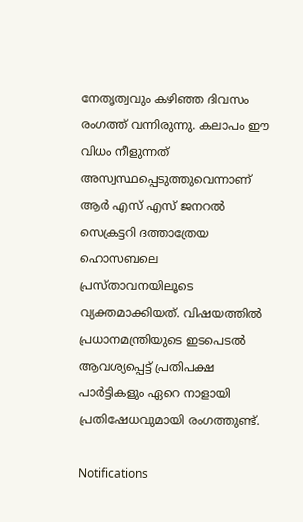നേതൃത്വവും കഴിഞ്ഞ ദിവസം രംഗത്ത് വന്നിരുന്നു. കലാപം ഈ വിധം നീളുന്നത് അസ്വസ്ഥപ്പെടുത്തുവെന്നാണ് ആർ എസ് എസ് ജനറല്‍ സെക്രട്ടറി ദത്താത്രേയ ഹൊസബലെ പ്രസ്താവനയിലൂടെ വ്യക്തമാക്കിയത്. വിഷയത്തില്‍ പ്രധാനമന്ത്രിയുടെ ഇടപെടല്‍ ആവശ്യപ്പെട്ട് പ്രതിപക്ഷ പാർട്ടികളും ഏറെ നാളായി പ്രതിഷേധവുമായി രംഗത്തുണ്ട്.

Notifications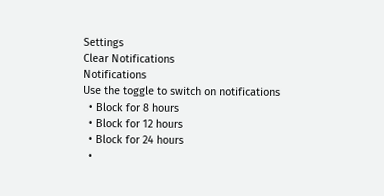Settings
Clear Notifications
Notifications
Use the toggle to switch on notifications
  • Block for 8 hours
  • Block for 12 hours
  • Block for 24 hours
  •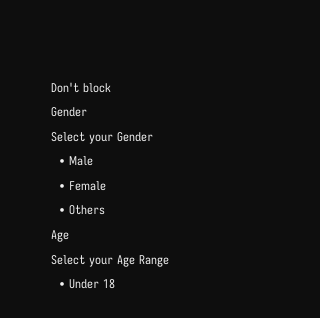Don't block
Gender
Select your Gender
  • Male
  • Female
  • Others
Age
Select your Age Range
  • Under 18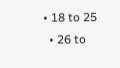• 18 to 25
  • 26 to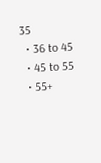35
  • 36 to 45
  • 45 to 55
  • 55+